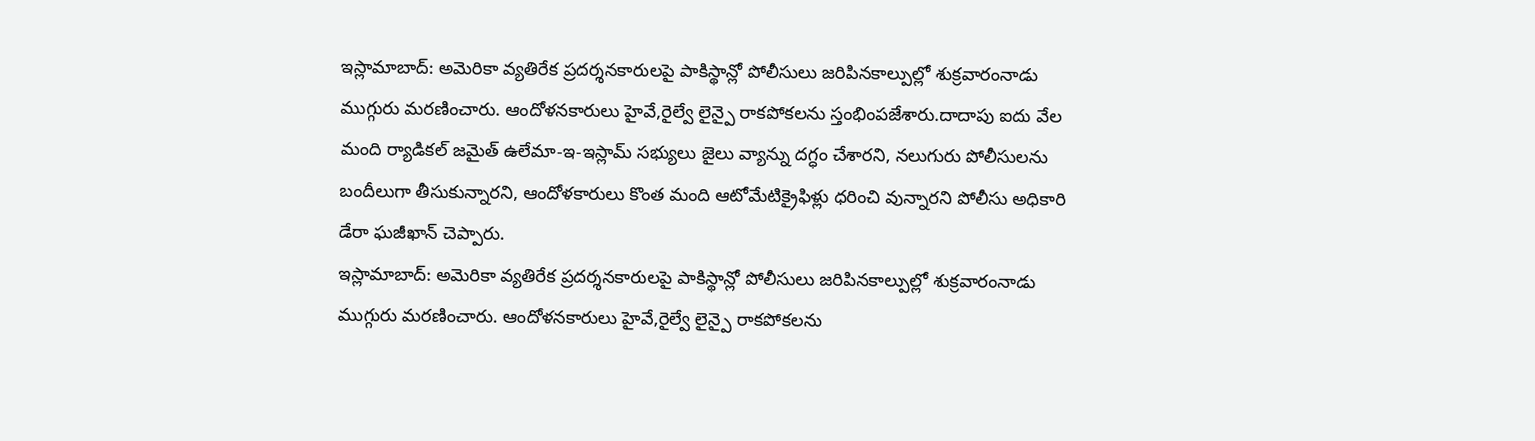ఇస్లామాబాద్: అమెరికా వ్యతిరేక ప్రదర్శనకారులపై పాకిస్థాన్లో పోలీసులు జరిపినకాల్పుల్లో శుక్రవారంనాడు ముగ్గురు మరణించారు. ఆందోళనకారులు హైవే,రైల్వే లైన్పై రాకపోకలను స్తంభింపజేశారు.దాదాపు ఐదు వేల మంది ర్యాడికల్ జమైత్ ఉలేమా-ఇ-ఇస్లామ్ సభ్యులు జైలు వ్యాన్ను దగ్ధం చేశారని, నలుగురు పోలీసులను బందీలుగా తీసుకున్నారని, ఆందోళకారులు కొంత మంది ఆటోమేటిక్రైఫిళ్లు ధరించి వున్నారని పోలీసు అధికారి డేరా ఘజీఖాన్ చెప్పారు.
ఇస్లామాబాద్: అమెరికా వ్యతిరేక ప్రదర్శనకారులపై పాకిస్థాన్లో పోలీసులు జరిపినకాల్పుల్లో శుక్రవారంనాడు ముగ్గురు మరణించారు. ఆందోళనకారులు హైవే,రైల్వే లైన్పై రాకపోకలను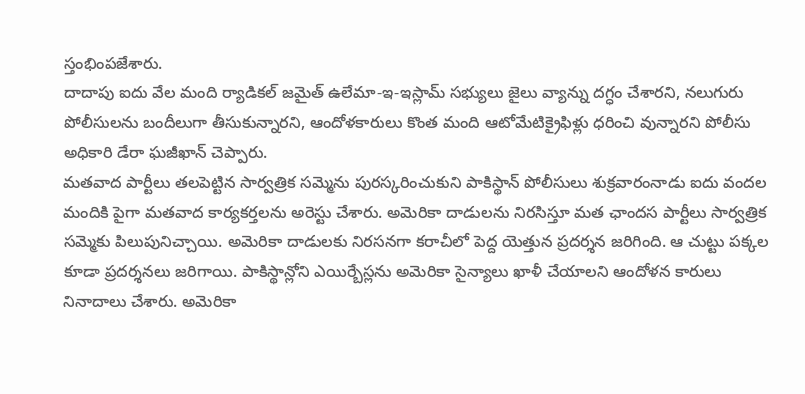స్తంభింపజేశారు.
దాదాపు ఐదు వేల మంది ర్యాడికల్ జమైత్ ఉలేమా-ఇ-ఇస్లామ్ సభ్యులు జైలు వ్యాన్ను దగ్ధం చేశారని, నలుగురు పోలీసులను బందీలుగా తీసుకున్నారని, ఆందోళకారులు కొంత మంది ఆటోమేటిక్రైఫిళ్లు ధరించి వున్నారని పోలీసు అధికారి డేరా ఘజీఖాన్ చెప్పారు.
మతవాద పార్టీలు తలపెట్టిన సార్వత్రిక సమ్మెను పురస్కరించుకుని పాకిస్థాన్ పోలీసులు శుక్రవారంనాడు ఐదు వందల మందికి పైగా మతవాద కార్యకర్తలను అరెస్టు చేశారు. అమెరికా దాడులను నిరసిస్తూ మత ఛాందస పార్టీలు సార్వత్రిక సమ్మెకు పిలుపునిచ్చాయి. అమెరికా దాడులకు నిరసనగా కరాచీలో పెద్ద యెత్తున ప్రదర్శన జరిగింది. ఆ చుట్టు పక్కల కూడా ప్రదర్శనలు జరిగాయి. పాకిస్థాన్లోని ఎయిర్బేస్లను అమెరికా సైన్యాలు ఖాళీ చేయాలని ఆందోళన కారులు నినాదాలు చేశారు. అమెరికా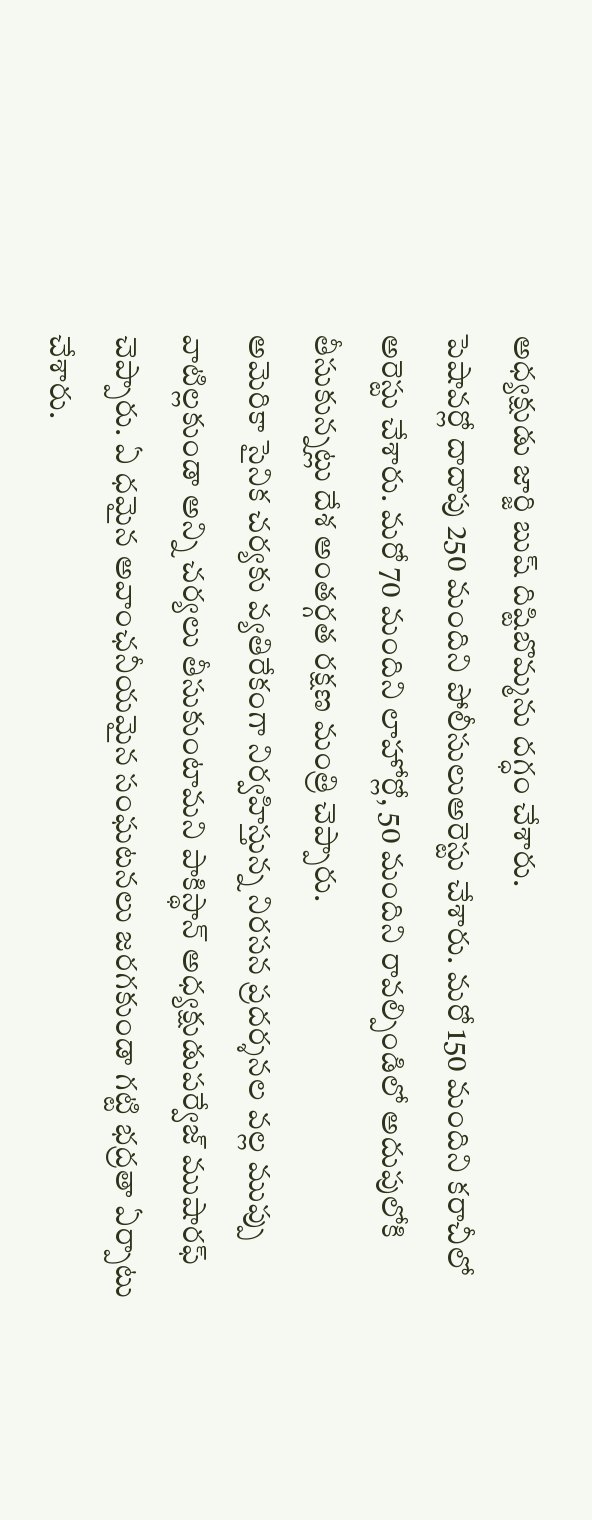అధ్యక్షుడు జార్జి బుష్ దిష్టిబొమ్మను దగ్ధం చేశారు.
పెషావర్లో దాదాపు 250 మందిని పోలీసులుఅరెస్టు చేశారు. మరో 150 మందిని కరాచీలో అరెస్టు చేశారు. మరో 70 మందిని లాహోర్లో, 50 మందిని రావల్పిండిలో అదుపులోకి తీసుకున్నట్లు దేశ అంతర్గత రక్షణ మంత్రి చెప్పారు.
అమెరికా సైనిక చర్యకు వ్యతిరేకంగా నిర్వహిస్తున్న నిరసన ప్రదర్శనల వల్ల ముప్పు వాటిల్లకుండా అన్ని చర్యలు తీసుకుంటామని పాకిస్థాన్ అధ్యక్షుడుపర్వేజ్ ముషారఫ్ చెప్పారు. ఏ ధమైన అవాంఛనీయమైన సంఘటనలు జరగకుండా గట్టి భద్రతా ఏర్పాటు చేశారు.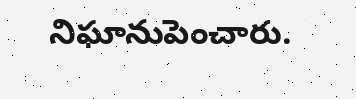నిఘానుపెంచారు.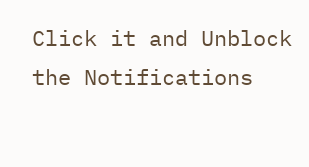Click it and Unblock the Notifications